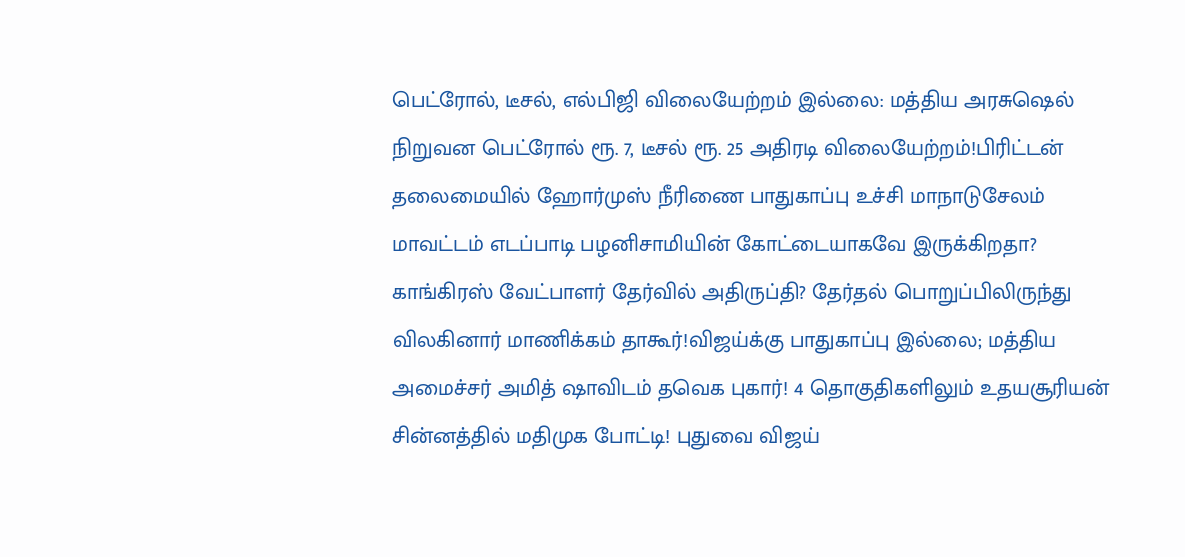பெட்ரோல், டீசல், எல்பிஜி விலையேற்றம் இல்லை: மத்திய அரசுஷெல் நிறுவன பெட்ரோல் ரூ. 7, டீசல் ரூ. 25 அதிரடி விலையேற்றம்!பிரிட்டன் தலைமையில் ஹோர்முஸ் நீரிணை பாதுகாப்பு உச்சி மாநாடுசேலம் மாவட்டம் எடப்பாடி பழனிசாமியின் கோட்டையாகவே இருக்கிறதா? காங்கிரஸ் வேட்பாளர் தேர்வில் அதிருப்தி? தேர்தல் பொறுப்பிலிருந்து விலகினார் மாணிக்கம் தாகூர்!விஜய்க்கு பாதுகாப்பு இல்லை; மத்திய அமைச்சர் அமித் ஷாவிடம் தவெக புகார்! 4 தொகுதிகளிலும் உதயசூரியன் சின்னத்தில் மதிமுக போட்டி! புதுவை விஜய்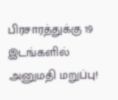பிரசாரத்துக்கு 19 இடங்களில் அனுமதி மறுப்பு!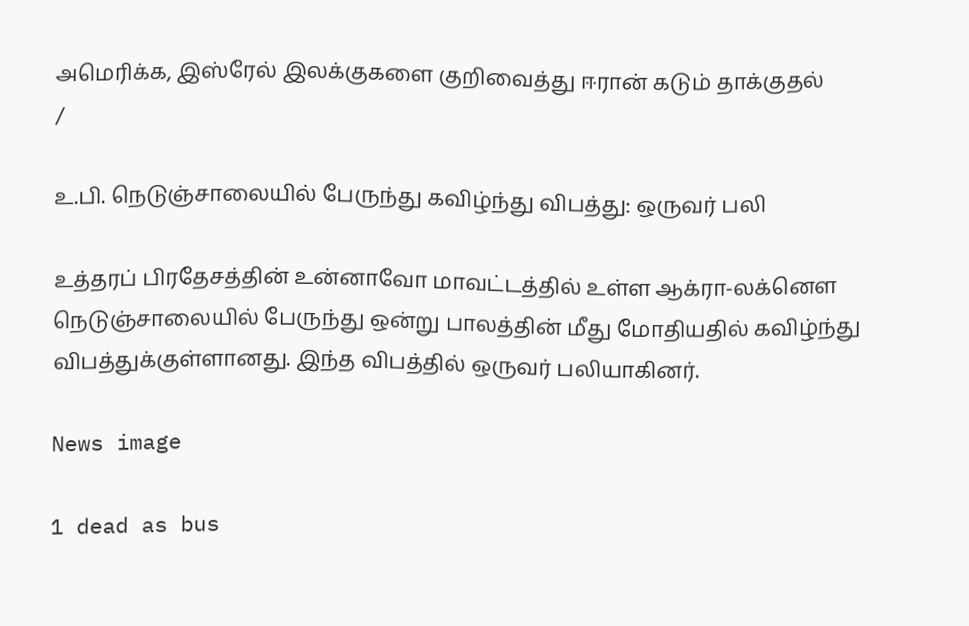அமெரிக்க, இஸ்ரேல் இலக்குகளை குறிவைத்து ஈரான் கடும் தாக்குதல்
/

உ.பி. நெடுஞ்சாலையில் பேருந்து கவிழ்ந்து விபத்து: ஒருவர் பலி

உத்தரப் பிரதேசத்தின் உன்னாவோ மாவட்டத்தில் உள்ள ஆக்ரா-லக்னௌ நெடுஞ்சாலையில் பேருந்து ஒன்று பாலத்தின் மீது மோதியதில் கவிழ்ந்து விபத்துக்குள்ளானது. இந்த விபத்தில் ஒருவர் பலியாகினர்.

News image

1 dead as bus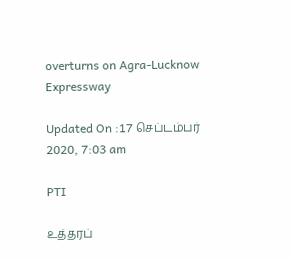overturns on Agra-Lucknow Expressway

Updated On :17 செப்டம்பர் 2020, 7:03 am

PTI

உத்தரப்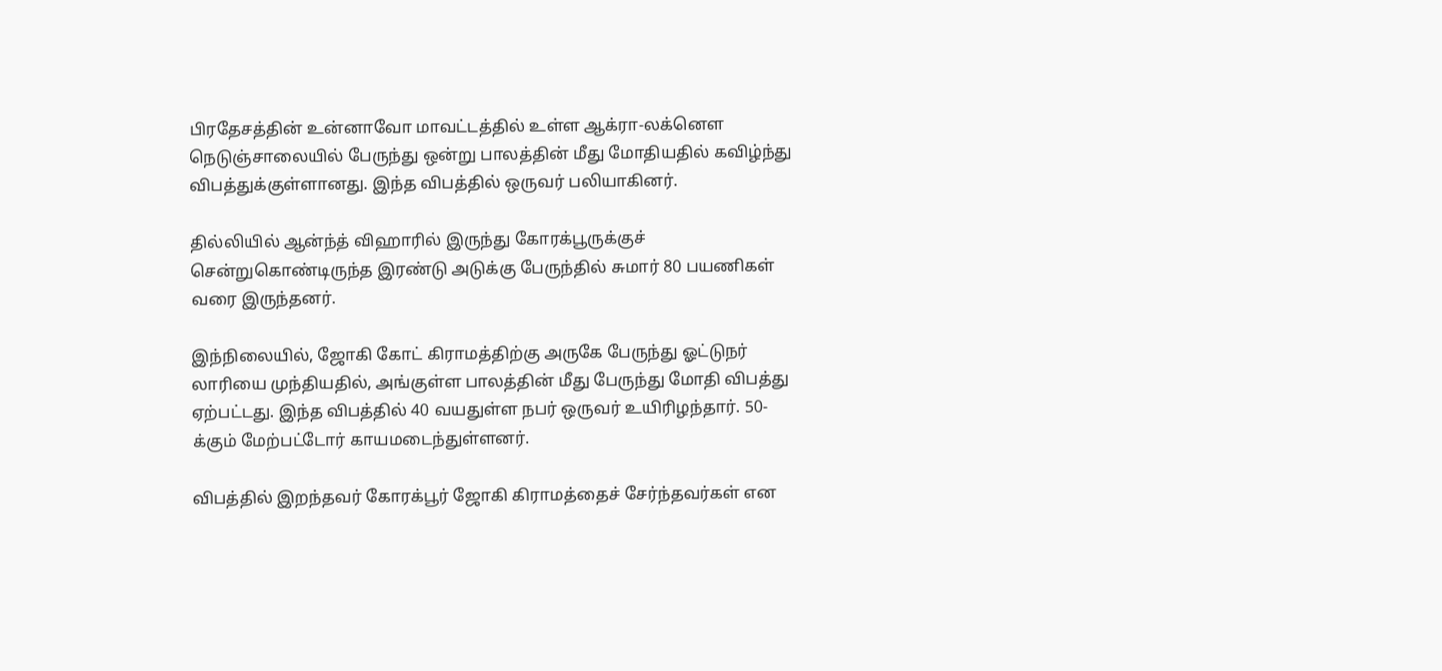பிரதேசத்தின் உன்னாவோ மாவட்டத்தில் உள்ள ஆக்ரா-லக்னௌ நெடுஞ்சாலையில் பேருந்து ஒன்று பாலத்தின் மீது மோதியதில் கவிழ்ந்து விபத்துக்குள்ளானது. இந்த விபத்தில் ஒருவர் பலியாகினர்.

தில்லியில் ஆன்ந்த் விஹாரில் இருந்து கோரக்பூருக்குச் சென்றுகொண்டிருந்த இரண்டு அடுக்கு பேருந்தில் சுமார் 80 பயணிகள் வரை இருந்தனர்.

இந்நிலையில், ஜோகி கோட் கிராமத்திற்கு அருகே பேருந்து ஓட்டுநர் லாரியை முந்தியதில், அங்குள்ள பாலத்தின் மீது பேருந்து மோதி விபத்து ஏற்பட்டது. இந்த விபத்தில் 40 வயதுள்ள நபர் ஒருவர் உயிரிழந்தார். 50-க்கும் மேற்பட்டோர் காயமடைந்துள்ளனர்.

விபத்தில் இறந்தவர் கோரக்பூர் ஜோகி கிராமத்தைச் சேர்ந்தவர்கள் என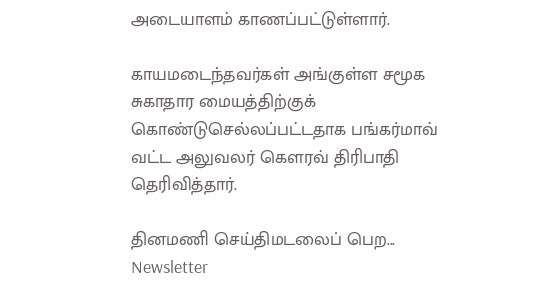அடையாளம் காணப்பட்டுள்ளார்.

காயமடைந்தவர்கள் அங்குள்ள சமூக சுகாதார மையத்திற்குக் கொண்டுசெல்லப்பட்டதாக பங்கர்மாவ் வட்ட அலுவலர் கௌரவ் திரிபாதி தெரிவித்தார்.

தினமணி செய்திமடலைப் பெற... Newsletter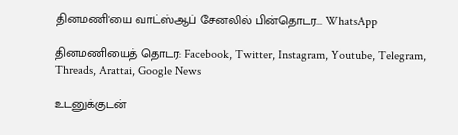தினமணி'யை வாட்ஸ்ஆப் சேனலில் பின்தொடர... WhatsApp

தினமணியைத் தொடர: Facebook, Twitter, Instagram, Youtube, Telegram, Threads, Arattai, Google News

உடனுக்குடன்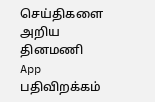செய்திகளை அறிய தினமணி App பதிவிறக்கம்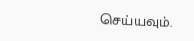செய்யவும்.